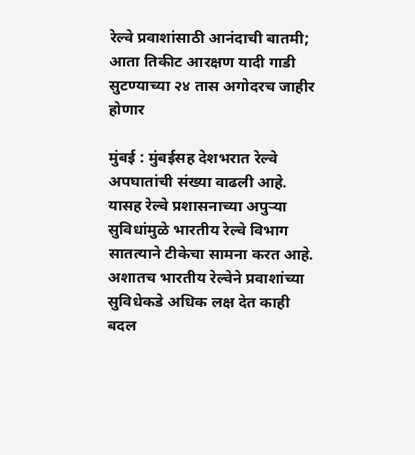रेल्वे प्रवाशांसाठी आनंदाची बातमी; आता तिकीट आरक्षण यादी गाडी सुटण्याच्या २४ तास अगोदरच जाहीर होणार

मुंबई : मुंबईसह देशभरात रेल्वे अपघातांची संख्या वाढली आहे. यासह रेल्वे प्रशासनाच्या अपुऱ्या सुविधांमुळे भारतीय रेल्वे विभाग सातत्याने टीकेचा सामना करत आहे. अशातच भारतीय रेल्वेने प्रवाशांच्या सुविधेकडे अधिक लक्ष देत काही बदल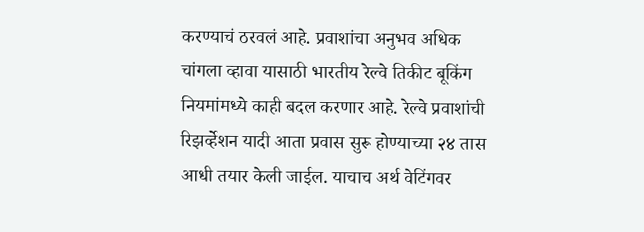करण्याचं ठरवलं आहे. प्रवाशांचा अनुभव अधिक चांगला व्हावा यासाठी भारतीय रेल्वे तिकीट बूकिंग नियमांमध्ये काही बदल करणार आहे. रेल्वे प्रवाशांची रिझर्व्हेशन यादी आता प्रवास सुरू होण्याच्या २४ तास आधी तयार केली जाईल. याचाच अर्थ वेटिंगवर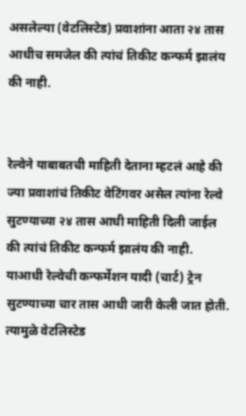असलेल्या (वेटलिस्टेड) प्रवाशांना आता २४ तास आधीच समजेल की त्यांचं तिकीट कन्फर्म झालंय की नाही.


रेल्वेने याबाबतची माहिती देताना म्हटलं आहे की ज्या प्रवाशांचं तिकीट वेटिंगवर असेल त्यांना रेल्वे सुटण्याच्या २४ तास आधी माहिती दिली जाईल की त्यांचं तिकीट कन्फर्म झालंय की नाही. याआधी रेल्वेची कन्फर्मेशन यादी (चार्ट) ट्रेन सुटण्याच्या चार तास आधी जारी केली जात होती. त्यामुळे वेटलिस्टेड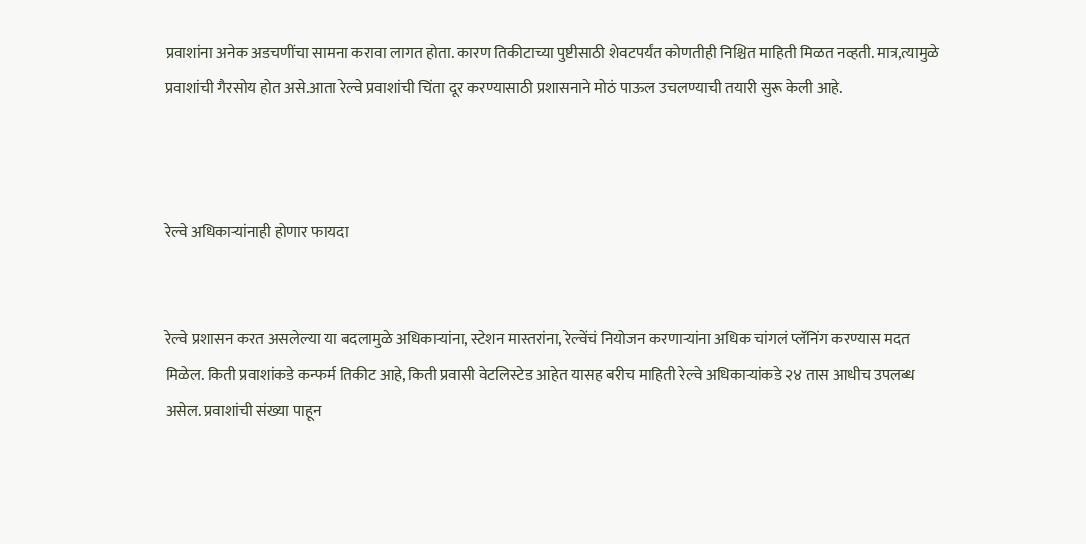प्रवाशांना अनेक अडचणींचा सामना करावा लागत होता. कारण तिकीटाच्या पुष्टीसाठी शेवटपर्यंत कोणतीही निश्चित माहिती मिळत नव्हती. मात्र,त्यामुळे प्रवाशांची गैरसोय होत असे.आता रेल्वे प्रवाशांची चिंता दूर करण्यासाठी प्रशासनाने मोठं पाऊल उचलण्याची तयारी सुरू केली आहे.



रेल्वे अधिकाऱ्यांनाही होणार फायदा


रेल्वे प्रशासन करत असलेल्या या बदलामुळे अधिकाऱ्यांना, स्टेशन मास्तरांना, रेल्वेंचं नियोजन करणाऱ्यांना अधिक चांगलं प्लॅनिंग करण्यास मदत मिळेल. किती प्रवाशांकडे कन्फर्म तिकीट आहे, किती प्रवासी वेटलिस्टेड आहेत यासह बरीच माहिती रेल्वे अधिकाऱ्यांकडे २४ तास आधीच उपलब्ध असेल. प्रवाशांची संख्या पाहून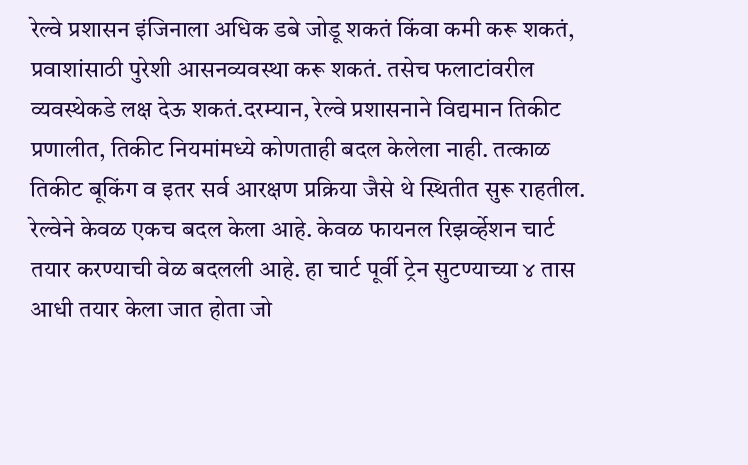रेल्वे प्रशासन इंजिनाला अधिक डबे जोडू शकतं किंवा कमी करू शकतं, प्रवाशांसाठी पुरेशी आसनव्यवस्था करू शकतं. तसेच फलाटांवरील व्यवस्थेकडे लक्ष देऊ शकतं.दरम्यान, रेल्वे प्रशासनाने विद्यमान तिकीट प्रणालीत, तिकीट नियमांमध्ये कोणताही बदल केलेला नाही. तत्काळ तिकीट बूकिंग व इतर सर्व आरक्षण प्रक्रिया जैसे थे स्थितीत सुरू राहतील. रेल्वेने केवळ एकच बदल केला आहे. केवळ फायनल रिझर्व्हेशन चार्ट तयार करण्याची वेळ बदलली आहे. हा चार्ट पूर्वी ट्रेन सुटण्याच्या ४ तास आधी तयार केला जात होता जो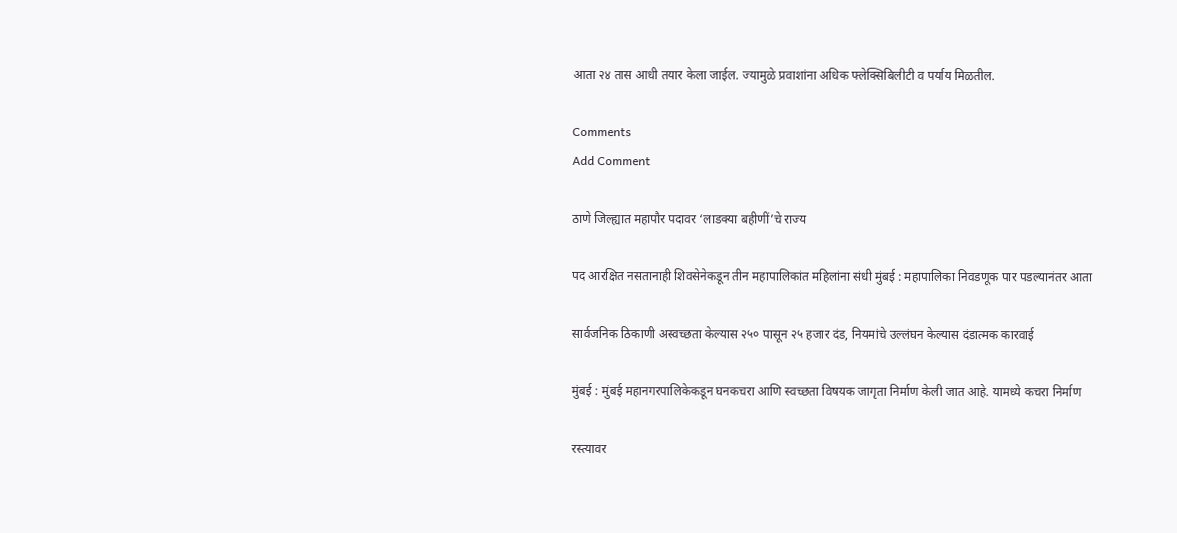आता २४ तास आधी तयार केला जाईल. ज्यामुळे प्रवाशांना अधिक फ्लेक्सिबिलीटी व पर्याय मिळतील.

Comments
Add Comment

ठाणे जिल्ह्यात महापौर पदावर ‘लाडक्या बहीणीं’चे राज्य

पद आरक्षित नसतानाही शिवसेनेकडून तीन महापालिकांत महिलांना संधी मुंबई : महापालिका निवडणूक पार पडल्यानंतर आता

सार्वजनिक ठिकाणी अस्वच्छता केल्यास २५० पासून २५ हजार दंड, नियमांचे उल्लंघन केल्यास दंडात्मक कारवाई

मुंबई : मुंबई महानगरपालिकेकडून घनकचरा आणि स्वच्छता विषयक जागृता निर्माण केली जात आहे. यामध्ये कचरा निर्माण

रस्त्यावर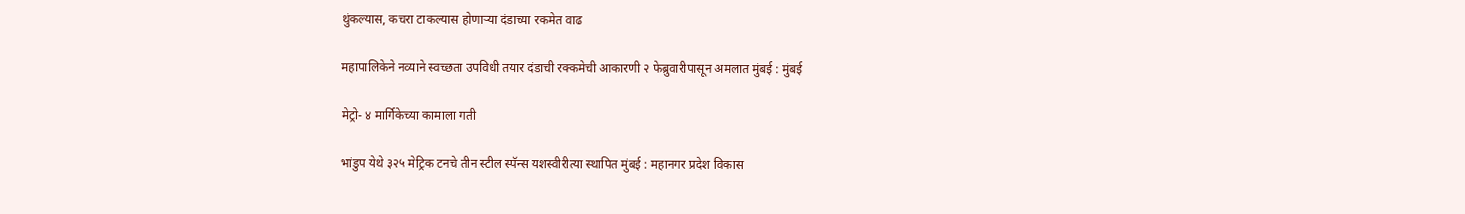थुंकल्यास, कचरा टाकल्यास होणाऱ्या दंडाच्या रकमेत वाढ

महापालिकेने नव्याने स्वच्छता उपविधी तयार दंडाची रक्कमेची आकारणी २ फेब्रुवारीपासून अमलात मुंबई : मुंबई

मेट्रो- ४ मार्गिकेच्या कामाला गती

भांडुप येथे ३२५ मेट्रिक टनचे तीन स्टील स्पॅन्स यशस्वीरीत्या स्थापित मुंबई : महानगर प्रदेश विकास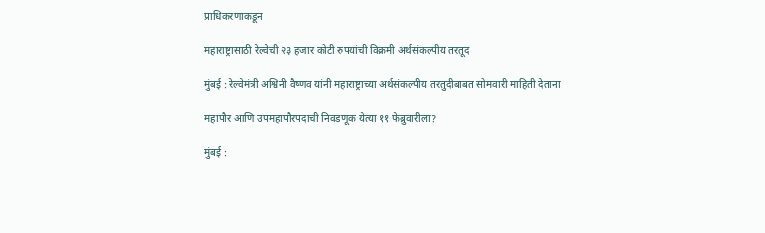प्राधिकरणाकडून

महाराष्ट्रासाठी रेल्वेची २३ हजार कोटी रुपयांची विक्रमी अर्थसंकल्पीय तरतूद

मुंबई : रेल्वेमंत्री अश्विनी वैष्णव यांनी महाराष्ट्राच्या अर्थसंकल्पीय तरतुदीबाबत सोमवारी माहिती देताना

महापौर आणि उपमहापौरपदाची निवडणूक येत्या ११ फेब्रुवारीला?

मुंबई :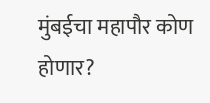मुंबईचा महापौर कोण होणार?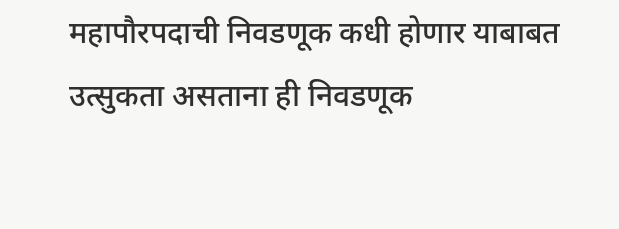महापौरपदाची निवडणूक कधी होणार याबाबत उत्सुकता असताना ही निवडणूक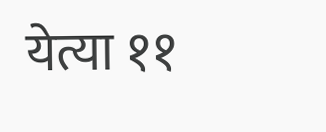येत्या ११